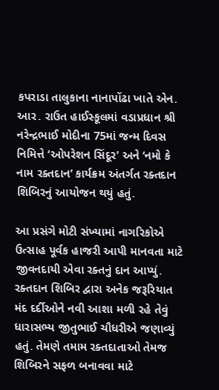કપરાડા તાલુકાના નાનાપોંઢા ખાતે એન. આર. રાઉત હાઈસ્કૂલમાં વડાપ્રધાન શ્રી નરેન્દ્રભાઈ મોદીના 75માં જન્મ દિવસ નિમિત્તે ‘ઓપરેશન સિંદૂર’ અને ‘નમો કે નામ રક્તદાન’ કાર્યક્રમ અંતર્ગત રક્તદાન શિબિરનું આયોજન થયું હતું.

આ પ્રસંગે મોટી સંખ્યામાં નાગરિકોએ ઉત્સાહ પૂર્વક હાજરી આપી માનવતા માટે જીવનદાયી એવા રક્તનું દાન આપ્યું. રક્તદાન શિબિર દ્વારા અનેક જરૂરિયાત મંદ દર્દીઓને નવી આશા મળી રહે તેવું ધારાસભ્ય જીતુભાઈ ચૌધરીએ જણાવ્યું હતું. તેમણે તમામ રક્તદાતાઓ તેમજ શિબિરને સફળ બનાવવા માટે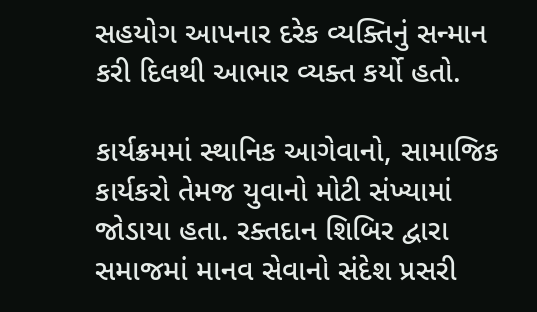સહયોગ આપનાર દરેક વ્યક્તિનું સન્માન કરી દિલથી આભાર વ્યક્ત કર્યો હતો.

કાર્યક્રમમાં સ્થાનિક આગેવાનો, સામાજિક કાર્યકરો તેમજ યુવાનો મોટી સંખ્યામાં જોડાયા હતા. રક્તદાન શિબિર દ્વારા સમાજમાં માનવ સેવાનો સંદેશ પ્રસરી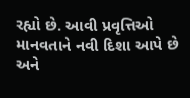રહ્યો છે. આવી પ્રવૃત્તિઓ માનવતાને નવી દિશા આપે છે અને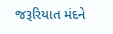જરૂરિયાત મંદને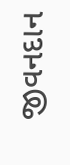જીવનદાન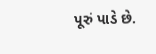પૂરું પાડે છે.